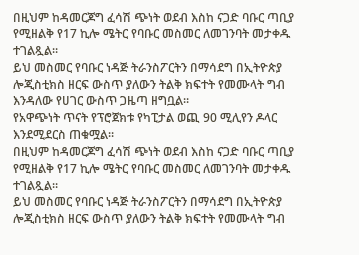በዚህም ከዳመርጆግ ፈሳሽ ጭነት ወደብ እስከ ናጋድ ባቡር ጣቢያ የሚዘልቅ የ17 ኪሎ ሜትር የባቡር መስመር ለመገንባት መታቀዱ ተገልጿል።
ይህ መስመር የባቡር ነዳጅ ትራንስፖርትን በማሳደግ በኢትዮጵያ ሎጂስቲክስ ዘርፍ ውስጥ ያለውን ትልቅ ክፍተት የመሙላት ግብ እንዳለው የሀገር ውስጥ ጋዜጣ ዘግቧል።
የአዋጭነት ጥናት የፕሮጀክቱ የካፒታል ወጪ 90 ሚሊየን ዶላር እንደሚደርስ ጠቁሟል።
በዚህም ከዳመርጆግ ፈሳሽ ጭነት ወደብ እስከ ናጋድ ባቡር ጣቢያ የሚዘልቅ የ17 ኪሎ ሜትር የባቡር መስመር ለመገንባት መታቀዱ ተገልጿል።
ይህ መስመር የባቡር ነዳጅ ትራንስፖርትን በማሳደግ በኢትዮጵያ ሎጂስቲክስ ዘርፍ ውስጥ ያለውን ትልቅ ክፍተት የመሙላት ግብ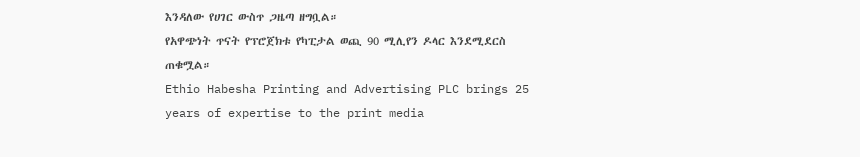እንዳለው የሀገር ውስጥ ጋዜጣ ዘግቧል።
የአዋጭነት ጥናት የፕሮጀክቱ የካፒታል ወጪ 90 ሚሊየን ዶላር እንደሚደርስ ጠቁሟል።
Ethio Habesha Printing and Advertising PLC brings 25 years of expertise to the print media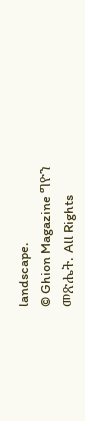landscape.
© Ghion Magazine ግዮን መጽሔት. All Rights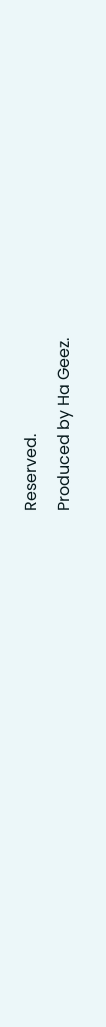Reserved.
Produced by Ha Geez.